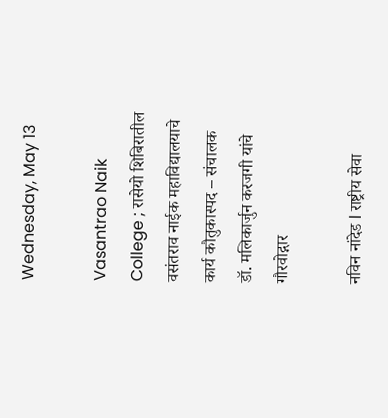Wednesday, May 13

Vasantrao Naik College ; रासेयो शिबिरातील वसंतराव नाईक महाविद्यालयाचे कार्य कौतुकास्पद – संचालक डॉ. मलिकार्जुन करजगी यांचे गौरवोद्गार

नविन नांदेड l राष्ट्रीय सेवा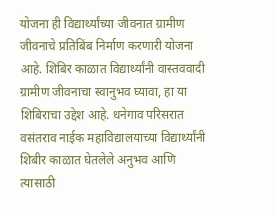योजना ही विद्यार्थ्यांच्या जीवनात ग्रामीण जीवनाचे प्रतिबिंब निर्माण करणारी योजना आहे. शिबिर काळात विद्यार्थ्यांनी वास्तववादी ग्रामीण जीवनाचा स्वानुभव घ्यावा, हा या शिबिराचा उद्देश आहे. धनेगाव परिसरात वसंतराव नाईक महाविद्यालयाच्या विद्यार्थ्यांनी शिबीर काळात घेतलेले अनुभव आणि त्यासाठी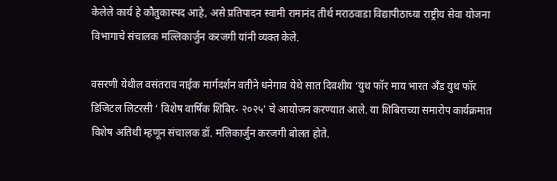केलेले कार्य हे कौतुकास्पद आहे, असे प्रतिपादन स्वामी रामानंद तीर्थ मराठवाडा विद्यापीठाच्या राष्ट्रीय सेवा योजना विभागाचे संचालक मल्लिकार्जुन करजगी यांनी व्यक्त केले.

वसरणी येथील वसंतराव नाईक मार्गदर्शन वतीने धनेगाव येथे सात दिवशीय ‘युथ फॉर माय भारत अँड युथ फॉर डिजिटल लिटरसी ‘ विशेष वार्षिक शिबिर- २०२५’ चे आयोजन करण्यात आले. या शिबिराच्या समारोप कार्यक्रमात विशेष अतिथी म्हणून संचालक डॉ. मलिकार्जुन करजगी बोलत होते.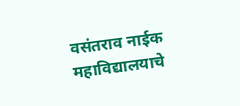वसंतराव नाईक महाविद्यालयाचे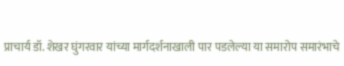प्राचार्य डॉ. शेखर घुंगरवार यांच्या मार्गदर्शनाखाली पार पडलेल्या या समारोप समारंभाचे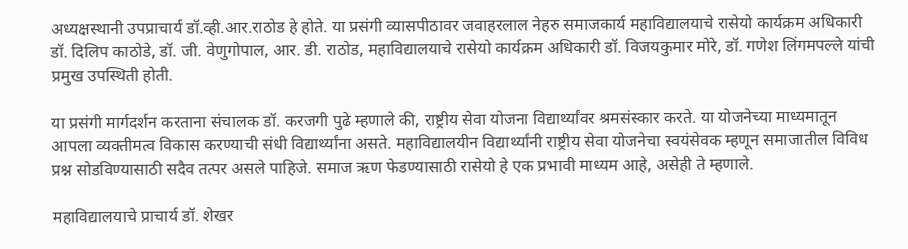अध्यक्षस्थानी उपप्राचार्य डॉ.व्ही.आर.राठोड हे होते. या प्रसंगी व्यासपीठावर जवाहरलाल नेहरु समाजकार्य महाविद्यालयाचे रासेयो कार्यक्रम अधिकारी डॉ. दिलिप काठोडे, डॉ. जी. वेणुगोपाल, आर. डी. राठोड, महाविद्यालयाचे रासेयो कार्यक्रम अधिकारी डॉ. विजयकुमार मोरे, डॉ. गणेश लिंगमपल्ले यांची प्रमुख उपस्थिती होती.

या प्रसंगी मार्गदर्शन करताना संचालक डॉ. करजगी पुढे म्हणाले की, राष्ट्रीय सेवा योजना विद्यार्थ्यांवर श्रमसंस्कार करते. या योजनेच्या माध्यमातून आपला व्यक्तीमत्व विकास करण्याची संधी विद्यार्थ्यांना असते. महाविद्यालयीन विद्यार्थ्यांनी राष्ट्रीय सेवा योजनेचा स्वयंसेवक म्हणून समाजातील विविध प्रश्न सोडविण्यासाठी सदैव तत्पर असले पाहिजे. समाज ऋण फेडण्यासाठी रासेयो हे एक प्रभावी माध्यम आहे, असेही ते म्हणाले.

महाविद्यालयाचे प्राचार्य डॉ. शेखर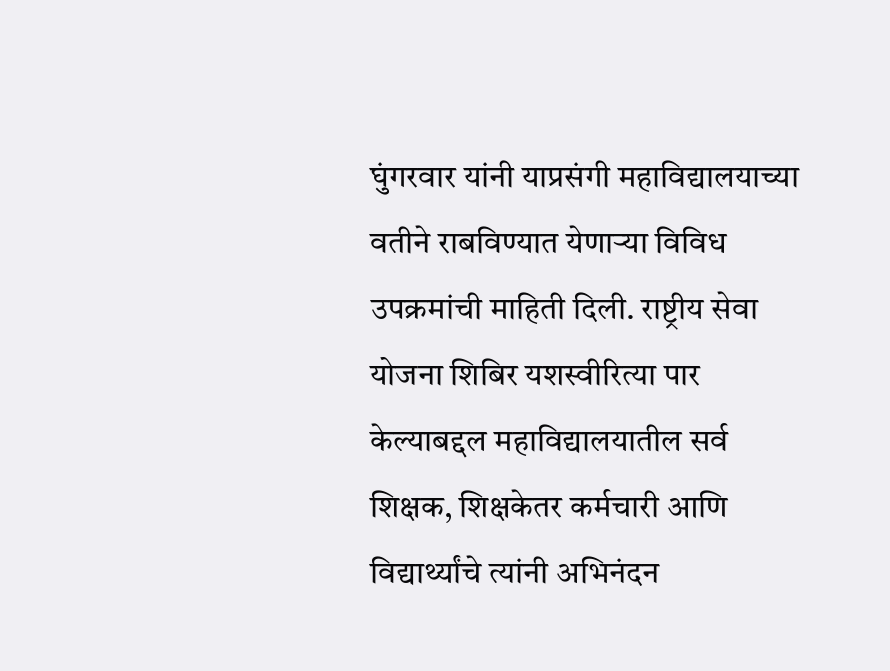घुंगरवार यांनी याप्रसंगी महाविद्यालयाच्या वतीने राबविण्यात येणाऱ्या विविध उपक्रमांची माहिती दिली. राष्ट्रीय सेवा योजना शिबिर यशस्वीरित्या पार केल्याबद्दल महाविद्यालयातील सर्व शिक्षक, शिक्षकेतर कर्मचारी आणि विद्यार्थ्यांचे त्यांनी अभिनंदन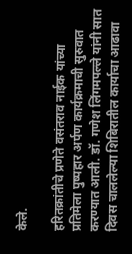केले.

हरितक्रांतीचे प्रणेते वसंतराव नाईक यांच्या प्रतिमेला पुष्पहार अर्पण कार्यक्रमाची सुरुवात करण्यात आली. डॉ. गणेश लिंगमपल्ले यांनी सात दिवस चाललेल्या शिबिरातील कार्याचा आढावा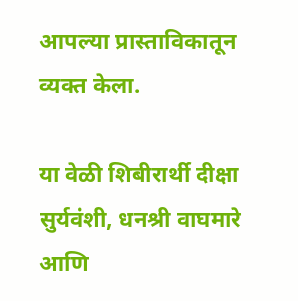आपल्या प्रास्ताविकातून व्यक्त केला.

या वेळी शिबीरार्थी दीक्षा सुर्यवंशी, धनश्री वाघमारे आणि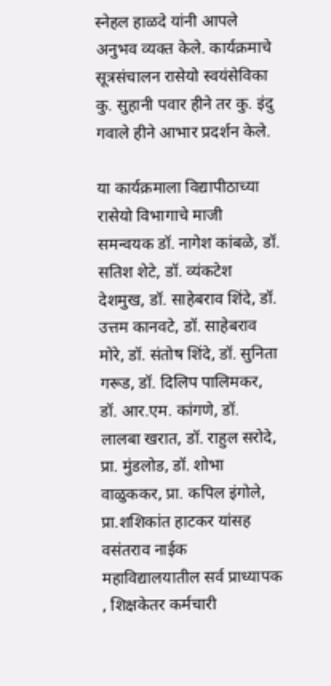स्नेहल हाळदे यांनी आपले अनुभव व्यक्त केले. कार्यक्रमाचे सूत्रसंचालन रासेयो स्वयंसेविका कु. सुहानी पवार हीने तर कु. इंदु गवाले हीने आभार प्रदर्शन केले.

या कार्यक्रमाला विद्यापीठाच्या रासेयो विभागाचे माजी समन्वयक डॉ. नागेश कांबळे, डॉ. सतिश शेटे, डॉ. व्यंकटेश देशमुख, डॉ. साहेबराव शिंदे, डॉ. उत्तम कानवटे, डॉ. साहेबराव मोरे, डॉ. संतोष शिंदे, डॉ. सुनिता गरूड, डॉ. दिलिप पालिमकर, डॉ. आर.एम. कांगणे, डॉ. लालबा खरात, डॉ. राहुल सरोदे, प्रा. मुंडलोड, डॉ. शोभा वाळुककर, प्रा. कपिल इंगोले, प्रा.शशिकांत हाटकर यांसह वसंतराव नाईक महाविद्यालयातील सर्व प्राध्यापक , शिक्षकेतर कर्मचारी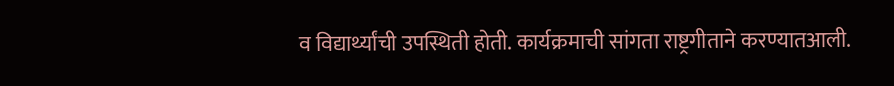व विद्यार्थ्यांची उपस्थिती होती. कार्यक्रमाची सांगता राष्ट्रगीताने करण्यातआली.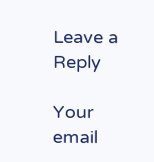Leave a Reply

Your email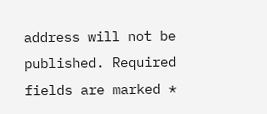address will not be published. Required fields are marked *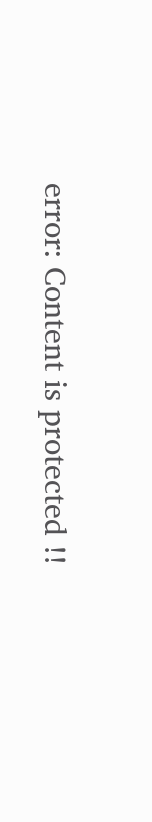error: Content is protected !!